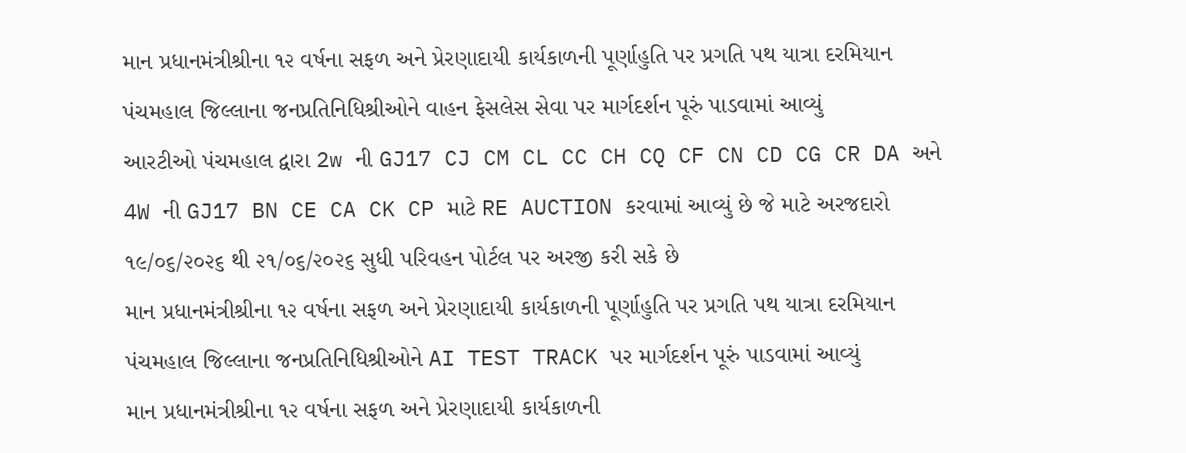માન પ્રધાનમંત્રીશ્રીના ૧૨ વર્ષના સફળ અને પ્રેરણાદાયી કાર્યકાળની પૂર્ણાહુતિ પર પ્રગતિ પથ યાત્રા દરમિયાન પંચમહાલ જિલ્લાના જનપ્રતિનિધિશ્રીઓને વાહન ફેસલેસ સેવા પર માર્ગદર્શન પૂરું પાડવામાં આવ્યું
આરટીઓ પંચમહાલ દ્વારા 2w ની GJ17 CJ CM CL CC CH CQ CF CN CD CG CR DA અને 4W ની GJ17 BN CE CA CK CP માટે RE AUCTION કરવામાં આવ્યું છે જે માટે અરજદારો ૧૯/૦૬/૨૦૨૬ થી ૨૧/૦૬/૨૦૨૬ સુધી પરિવહન પોર્ટલ પર અરજી કરી સકે છે
માન પ્રધાનમંત્રીશ્રીના ૧૨ વર્ષના સફળ અને પ્રેરણાદાયી કાર્યકાળની પૂર્ણાહુતિ પર પ્રગતિ પથ યાત્રા દરમિયાન પંચમહાલ જિલ્લાના જનપ્રતિનિધિશ્રીઓને AI TEST TRACK પર માર્ગદર્શન પૂરું પાડવામાં આવ્યું
માન પ્રધાનમંત્રીશ્રીના ૧૨ વર્ષના સફળ અને પ્રેરણાદાયી કાર્યકાળની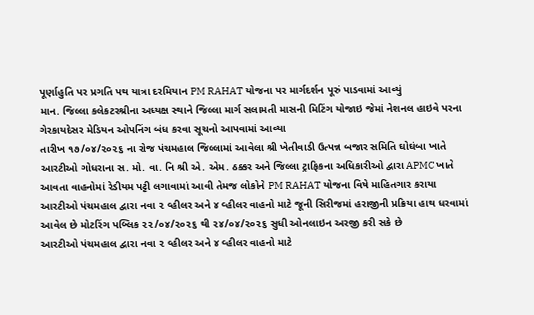પૂર્ણાહુતિ પર પ્રગતિ પથ યાત્રા દરમિયાન PM RAHAT યોજના પર માર્ગદર્શન પૂરું પાડવામાં આવ્યું
માન. જિલ્લા કલેકટરશ્રીના અધ્યક્ષ સ્થાને જિલ્લા માર્ગ સલામતી માસની મિટિંગ યોજાઇ જેમાં નેશનલ હાઇવે પરના ગેરકાયદેસર મેડિયન ઓપનિંગ બંધ કરવા સૂચનો આપવામાં આવ્યા
તારીખ ૧૭/૦૪/૨૦૨૬ ના રોજ પંચમહાલ જિલ્લામાં આવેલા શ્રી ખેતીવાડી ઉત્પન્ન બજાર સમિતિ ઘોઘંબા ખાતે આરટીઓ ગોધરાના સ. મો. વા. નિ શ્રી એ. એમ. ઠક્કર અને જિલ્લા ટ્રાફિકના અધિકારીઓ દ્વારા APMC ખાતે આવતા વાહનોમાં રેડીયમ પટ્ટી લગાવામાં આવી તેમજ લોકોને PM RAHAT યોજના વિષે માહિતગાર કરાયા
આરટીઓ પંચમહાલ દ્વારા નવા ૨ વ્હીલર અને ૪ વ્હીલર વાહનો માટે જૂની સિરીજમાં હરાજીની પ્રક્રિયા હાથ ધરવામાં આવેલ છે મોટરિંગ પબ્લિક ૨૨/૦૪/૨૦૨૬ થી ૨૪/૦૪/૨૦૨૬ સુધી ઓનલાઇન અરજી કરી સકે છે
આરટીઓ પંચમહાલ દ્વારા નવા ૨ વ્હીલર અને ૪ વ્હીલર વાહનો માટે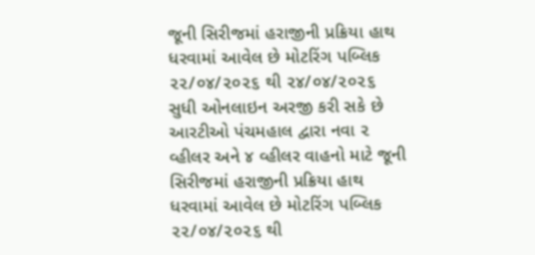જૂની સિરીજમાં હરાજીની પ્રક્રિયા હાથ ધરવામાં આવેલ છે મોટરિંગ પબ્લિક ૨૨/૦૪/૨૦૨૬ થી ૨૪/૦૪/૨૦૨૬ સુધી ઓનલાઇન અરજી કરી સકે છે
આરટીઓ પંચમહાલ દ્વારા નવા ૨ વ્હીલર અને ૪ વ્હીલર વાહનો માટે જૂની સિરીજમાં હરાજીની પ્રક્રિયા હાથ ધરવામાં આવેલ છે મોટરિંગ પબ્લિક ૨૨/૦૪/૨૦૨૬ થી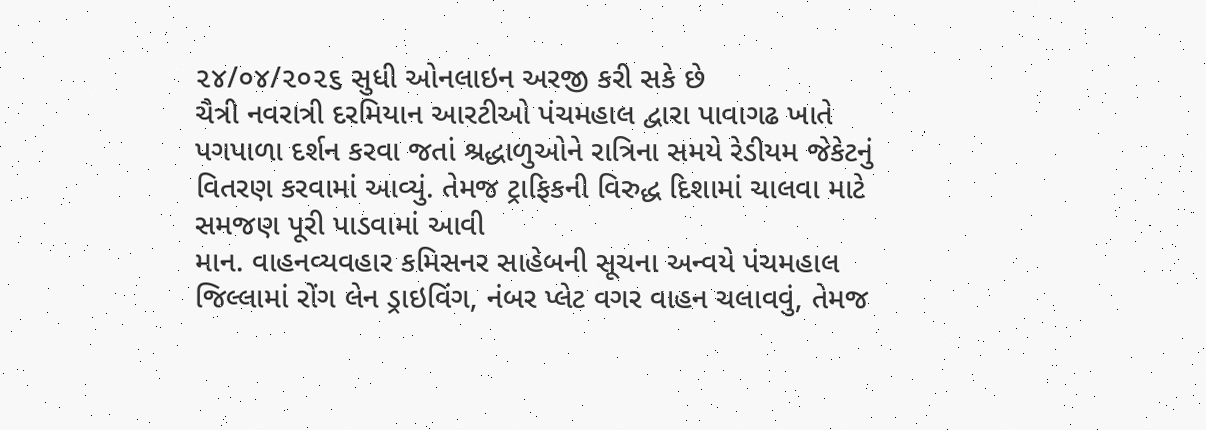૨૪/૦૪/૨૦૨૬ સુધી ઓનલાઇન અરજી કરી સકે છે
ચૈત્રી નવરાત્રી દરમિયાન આરટીઓ પંચમહાલ દ્વારા પાવાગઢ ખાતે પગપાળા દર્શન કરવા જતાં શ્રદ્ધાળુઓને રાત્રિના સમયે રેડીયમ જેકેટનું વિતરણ કરવામાં આવ્યું. તેમજ ટ્રાફિકની વિરુદ્ધ દિશામાં ચાલવા માટે સમજણ પૂરી પાડવામાં આવી
માન. વાહનવ્યવહાર કમિસનર સાહેબની સૂચના અન્વયે પંચમહાલ જિલ્લામાં રોંગ લેન ડ્રાઇવિંગ, નંબર પ્લેટ વગર વાહન ચલાવવું, તેમજ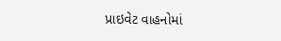પ્રાઇવેટ વાહનોમાં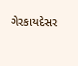ગેરકાયદેસર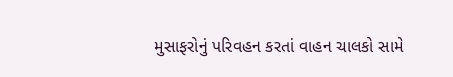મુસાફરોનું પરિવહન કરતાં વાહન ચાલકો સામે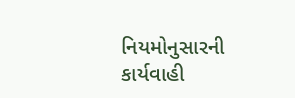નિયમોનુસારની કાર્યવાહી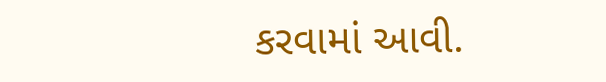કરવામાં આવી.